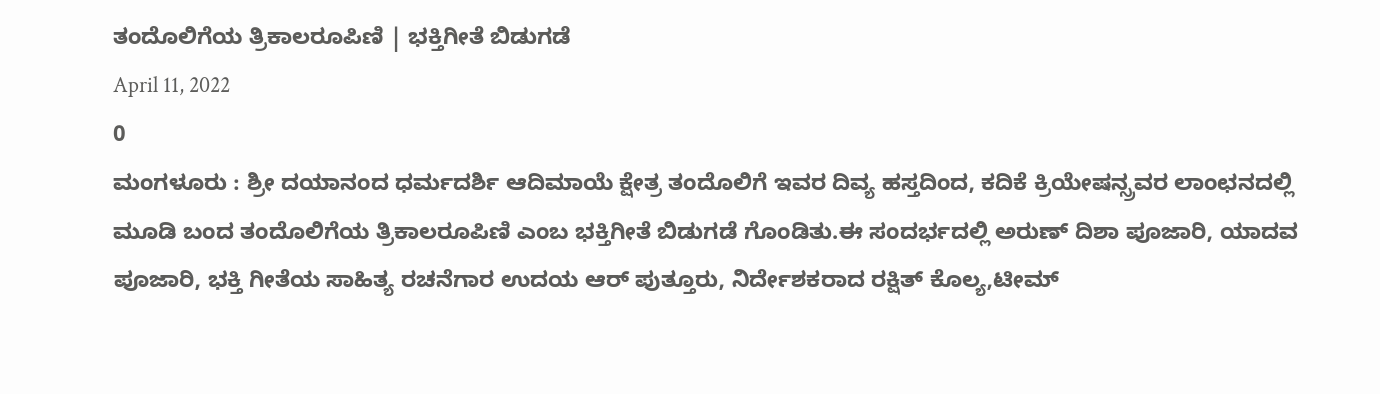ತಂದೊಲಿಗೆಯ ತ್ರಿಕಾಲರೂಪಿಣಿ | ಭಕ್ತಿಗೀತೆ ಬಿಡುಗಡೆ
April 11, 2022
0
ಮಂಗಳೂರು : ಶ್ರೀ ದಯಾನಂದ ಧರ್ಮದರ್ಶಿ ಆದಿಮಾಯೆ ಕ್ಷೇತ್ರ ತಂದೊಲಿಗೆ ಇವರ ದಿವ್ಯ ಹಸ್ತದಿಂದ, ಕದಿಕೆ ಕ್ರಿಯೇಷನ್ಸ್ರವರ ಲಾಂಛನದಲ್ಲಿ ಮೂಡಿ ಬಂದ ತಂದೊಲಿಗೆಯ ತ್ರಿಕಾಲರೂಪಿಣಿ ಎಂಬ ಭಕ್ತಿಗೀತೆ ಬಿಡುಗಡೆ ಗೊಂಡಿತು.ಈ ಸಂದರ್ಭದಲ್ಲಿ ಅರುಣ್ ದಿಶಾ ಪೂಜಾರಿ, ಯಾದವ ಪೂಜಾರಿ, ಭಕ್ತಿ ಗೀತೆಯ ಸಾಹಿತ್ಯ ರಚನೆಗಾರ ಉದಯ ಆರ್ ಪುತ್ತೂರು, ನಿರ್ದೇಶಕರಾದ ರಕ್ಷಿತ್ ಕೊಲ್ಯ,ಟೀಮ್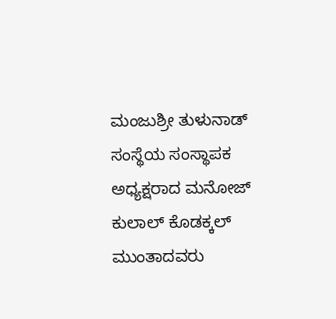ಮಂಜುಶ್ರೀ ತುಳುನಾಡ್ ಸಂಸ್ಥೆಯ ಸಂಸ್ಥಾಪಕ ಅಧ್ಯಕ್ಷರಾದ ಮನೋಜ್ ಕುಲಾಲ್ ಕೊಡಕ್ಕಲ್ ಮುಂತಾದವರು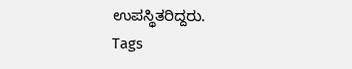ಉಪಸ್ಥಿತರಿದ್ದರು.
Tags